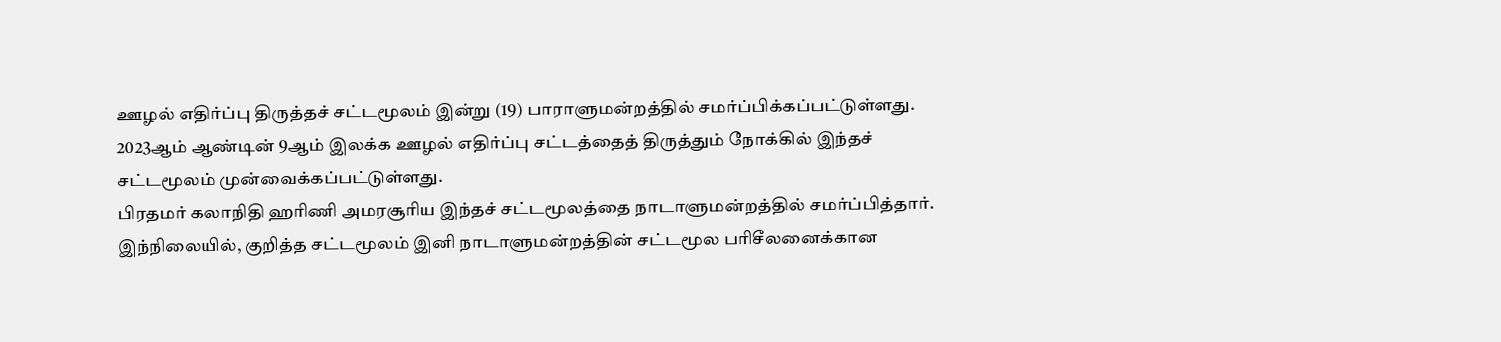ஊழல் எதிர்ப்பு திருத்தச் சட்டமூலம் இன்று (19) பாராளுமன்றத்தில் சமர்ப்பிக்கப்பட்டுள்ளது.
2023ஆம் ஆண்டின் 9ஆம் இலக்க ஊழல் எதிர்ப்பு சட்டத்தைத் திருத்தும் நோக்கில் இந்தச் சட்டமூலம் முன்வைக்கப்பட்டுள்ளது.
பிரதமர் கலாநிதி ஹரிணி அமரசூரிய இந்தச் சட்டமூலத்தை நாடாளுமன்றத்தில் சமர்ப்பித்தார்.
இந்நிலையில், குறித்த சட்டமூலம் இனி நாடாளுமன்றத்தின் சட்டமூல பரிசீலனைக்கான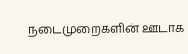நடைமுறைகளின் ஊடாக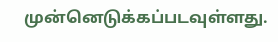முன்னெடுக்கப்படவுள்ளது.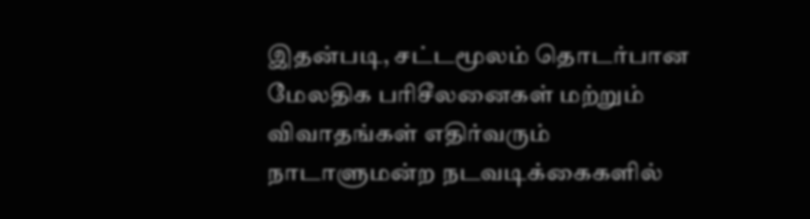இதன்படி, சட்டமூலம் தொடர்பான மேலதிக பரிசீலனைகள் மற்றும் விவாதங்கள் எதிர்வரும் நாடாளுமன்ற நடவடிக்கைகளில்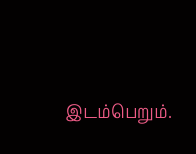இடம்பெறும்.